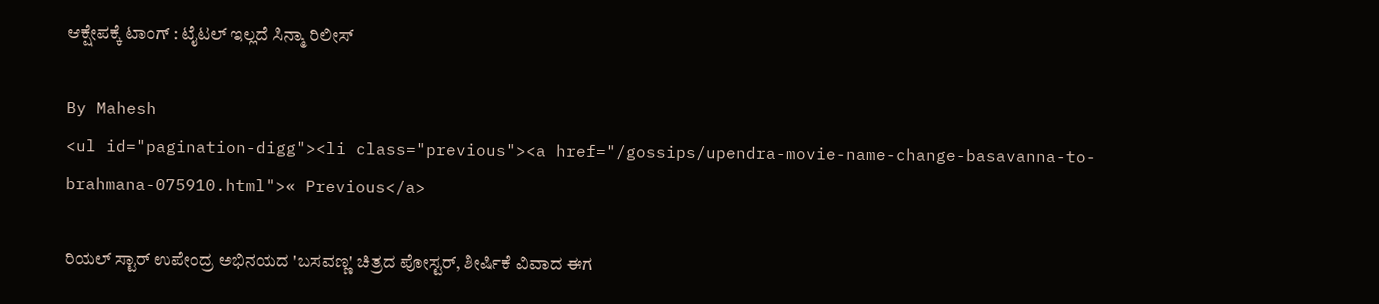ಆಕ್ಷೇಪಕ್ಕೆ ಟಾಂಗ್ : ಟೈಟಲ್ ಇಲ್ಲದೆ ಸಿನ್ಮಾ ರಿಲೀಸ್

By Mahesh
<ul id="pagination-digg"><li class="previous"><a href="/gossips/upendra-movie-name-change-basavanna-to-brahmana-075910.html">« Previous</a>

ರಿಯಲ್ ಸ್ಟಾರ್ ಉಪೇಂದ್ರ ಅಭಿನಯದ 'ಬಸವಣ್ಣ' ಚಿತ್ರದ ಪೋಸ್ಟರ್, ಶೀರ್ಷಿಕೆ ವಿವಾದ ಈಗ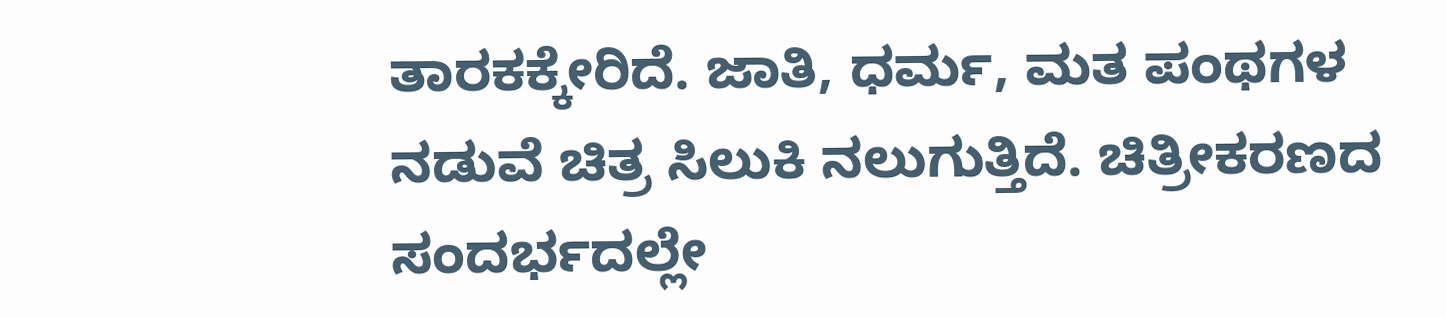ತಾರಕಕ್ಕೇರಿದೆ. ಜಾತಿ, ಧರ್ಮ, ಮತ ಪಂಥಗಳ ನಡುವೆ ಚಿತ್ರ ಸಿಲುಕಿ ನಲುಗುತ್ತಿದೆ. ಚಿತ್ರೀಕರಣದ ಸಂದರ್ಭದಲ್ಲೇ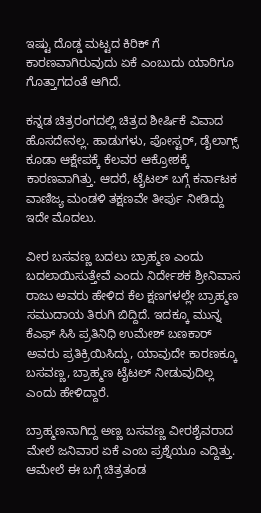ಇಷ್ಟು ದೊಡ್ಡ ಮಟ್ಟದ ಕಿರಿಕ್ ಗೆ ಕಾರಣವಾಗಿರುವುದು ಏಕೆ ಎಂಬುದು ಯಾರಿಗೂ ಗೊತ್ತಾಗದಂತೆ ಆಗಿದೆ.

ಕನ್ನಡ ಚಿತ್ರರಂಗದಲ್ಲಿ ಚಿತ್ರದ ಶೀರ್ಷಿಕೆ ವಿವಾದ ಹೊಸದೇನಲ್ಲ. ಹಾಡುಗಳು, ಪೋಸ್ಟರ್, ಡೈಲಾಗ್ಸ್ ಕೂಡಾ ಆಕ್ಷೇಪಕ್ಕೆ ಕೆಲವರ ಆಕ್ರೋಶಕ್ಕೆ ಕಾರಣವಾಗಿತ್ತು. ಆದರೆ, ಟೈಟಲ್ ಬಗ್ಗೆ ಕರ್ನಾಟಕ ವಾಣಿಜ್ಯ ಮಂಡಳಿ ತಕ್ಷಣವೇ ತೀರ್ಪು ನೀಡಿದ್ದು ಇದೇ ಮೊದಲು.

ವೀರ ಬಸವಣ್ಣ ಬದಲು ಬ್ರಾಹ್ಮಣ ಎಂದು ಬದಲಾಯಿಸುತ್ತೇವೆ ಎಂದು ನಿರ್ದೇಶಕ ಶ್ರೀನಿವಾಸ ರಾಜು ಅವರು ಹೇಳಿದ ಕೆಲ ಕ್ಷಣಗಳಲ್ಲೇ ಬ್ರಾಹ್ಮಣ ಸಮುದಾಯ ತಿರುಗಿ ಬಿದ್ದಿದೆ. ಇದಕ್ಕೂ ಮುನ್ನ ಕೆಎಫ್ ಸಿಸಿ ಪ್ರತಿನಿಧಿ ಉಮೇಶ್ ಬಣಕಾರ್ ಅವರು ಪ್ರತಿಕ್ರಿಯಿಸಿದ್ದು, ಯಾವುದೇ ಕಾರಣಕ್ಕೂ ಬಸವಣ್ಣ, ಬ್ರಾಹ್ಮಣ ಟೈಟಲ್ ನೀಡುವುದಿಲ್ಲ ಎಂದು ಹೇಳಿದ್ದಾರೆ.

ಬ್ರಾಹ್ಮಣನಾಗಿದ್ದ ಅಣ್ಣ ಬಸವಣ್ಣ ವೀರಶೈವರಾದ ಮೇಲೆ ಜನಿವಾರ ಏಕೆ ಎಂಬ ಪ್ರಶ್ನೆಯೂ ಎದ್ದಿತ್ತು. ಆಮೇಲೆ ಈ ಬಗ್ಗೆ ಚಿತ್ರತಂಡ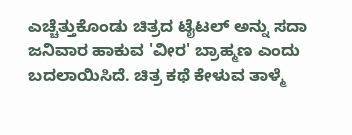ಎಚ್ಚೆತ್ತುಕೊಂಡು ಚಿತ್ರದ ಟೈಟಲ್ ಅನ್ನು ಸದಾ ಜನಿವಾರ ಹಾಕುವ 'ವೀರ' ಬ್ರಾಹ್ಮಣ ಎಂದು ಬದಲಾಯಿಸಿದೆ. ಚಿತ್ರ ಕಥೆ ಕೇಳುವ ತಾಳ್ಮೆ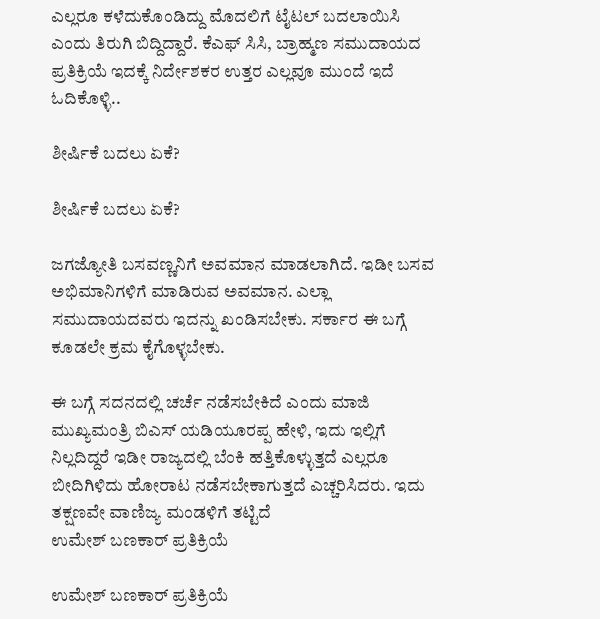ಎಲ್ಲರೂ ಕಳೆದುಕೊಂಡಿದ್ದು ಮೊದಲಿಗೆ ಟೈಟಲ್ ಬದಲಾಯಿಸಿ ಎಂದು ತಿರುಗಿ ಬಿದ್ದಿದ್ದಾರೆ. ಕೆಎಫ್ ಸಿಸಿ, ಬ್ರಾಹ್ಮಣ ಸಮುದಾಯದ ಪ್ರತಿಕ್ರಿಯೆ ಇದಕ್ಕೆ ನಿರ್ದೇಶಕರ ಉತ್ತರ ಎಲ್ಲವೂ ಮುಂದೆ ಇದೆ ಓದಿಕೊಳ್ಳಿ..

ಶೀರ್ಷಿಕೆ ಬದಲು ಏಕೆ?

ಶೀರ್ಷಿಕೆ ಬದಲು ಏಕೆ?

ಜಗಜ್ಯೋತಿ ಬಸವಣ್ಣನಿಗೆ ಅವಮಾನ ಮಾಡಲಾಗಿದೆ. ಇಡೀ ಬಸವ ಅಭಿಮಾನಿಗಳಿಗೆ ಮಾಡಿರುವ ಅವಮಾನ. ಎಲ್ಲಾ ಸಮುದಾಯದವರು ಇದನ್ನು ಖಂಡಿಸಬೇಕು. ಸರ್ಕಾರ ಈ ಬಗ್ಗೆ ಕೂಡಲೇ ಕ್ರಮ ಕೈಗೊಳ್ಳಬೇಕು.

ಈ ಬಗ್ಗೆ ಸದನದಲ್ಲಿ ಚರ್ಚೆ ನಡೆಸಬೇಕಿದೆ ಎಂದು ಮಾಜಿ ಮುಖ್ಯಮಂತ್ರಿ ಬಿಎಸ್ ಯಡಿಯೂರಪ್ಪ ಹೇಳಿ, ಇದು ಇಲ್ಲಿಗೆ ನಿಲ್ಲದಿದ್ದರೆ ಇಡೀ ರಾಜ್ಯದಲ್ಲಿ ಬೆಂಕಿ ಹತ್ತಿಕೊಳ್ಳುತ್ತದೆ ಎಲ್ಲರೂ ಬೀದಿಗಿಳಿದು ಹೋರಾಟ ನಡೆಸಬೇಕಾಗುತ್ತದೆ ಎಚ್ಚರಿಸಿದರು. ಇದು ತಕ್ಷಣವೇ ವಾಣಿಜ್ಯ ಮಂಡಳಿಗೆ ತಟ್ಟಿದೆ
ಉಮೇಶ್ ಬಣಕಾರ್ ಪ್ರತಿಕ್ರಿಯೆ

ಉಮೇಶ್ ಬಣಕಾರ್ ಪ್ರತಿಕ್ರಿಯೆ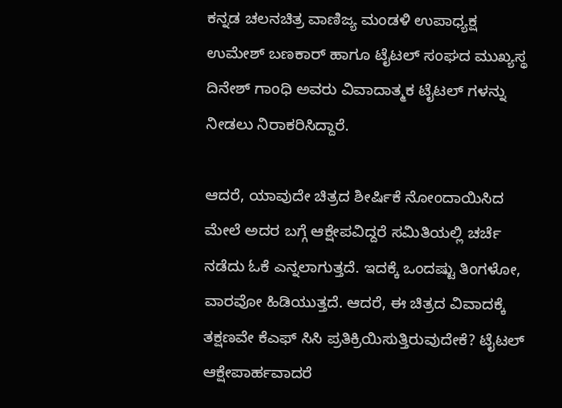ಕನ್ನಡ ಚಲನಚಿತ್ರ ವಾಣಿಜ್ಯ ಮಂಡಳಿ ಉಪಾಧ್ಯಕ್ಷ ಉಮೇಶ್ ಬಣಕಾರ್ ಹಾಗೂ ಟೈಟಲ್ ಸಂಘದ ಮುಖ್ಯಸ್ಥ ದಿನೇಶ್ ಗಾಂಧಿ ಅವರು ವಿವಾದಾತ್ಮಕ ಟೈಟಲ್ ಗಳನ್ನು ನೀಡಲು ನಿರಾಕರಿಸಿದ್ದಾರೆ.

ಆದರೆ, ಯಾವುದೇ ಚಿತ್ರದ ಶೀರ್ಷಿಕೆ ನೋಂದಾಯಿಸಿದ ಮೇಲೆ ಅದರ ಬಗ್ಗೆ ಆಕ್ಷೇಪವಿದ್ದರೆ ಸಮಿತಿಯಲ್ಲಿ ಚರ್ಚೆ ನಡೆದು ಓಕೆ ಎನ್ನಲಾಗುತ್ತದೆ. ಇದಕ್ಕೆ ಒಂದಷ್ಟು ತಿಂಗಳೋ, ವಾರವೋ ಹಿಡಿಯುತ್ತದೆ. ಆದರೆ, ಈ ಚಿತ್ರದ ವಿವಾದಕ್ಕೆ ತಕ್ಷಣವೇ ಕೆಎಫ್ ಸಿಸಿ ಪ್ರತಿಕ್ರಿಯಿಸುತ್ತಿರುವುದೇಕೆ? ಟೈಟಲ್ ಆಕ್ಷೇಪಾರ್ಹವಾದರೆ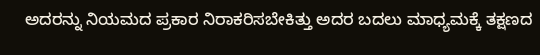ಅದರನ್ನು ನಿಯಮದ ಪ್ರಕಾರ ನಿರಾಕರಿಸಬೇಕಿತ್ತು ಅದರ ಬದಲು ಮಾಧ್ಯಮಕ್ಕೆ ತಕ್ಷಣದ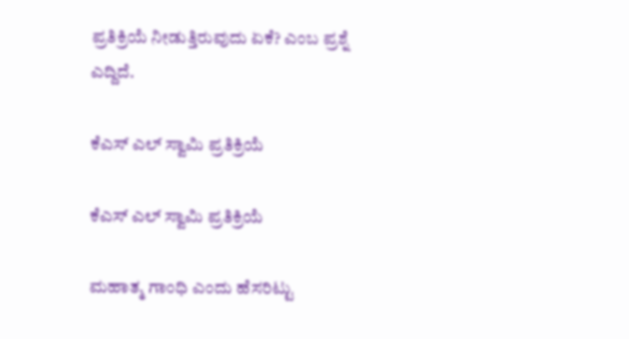ಪ್ರತಿಕ್ರಿಯೆ ನೀಡುತ್ತಿರುವುದು ಏಕೆ? ಎಂಬ ಪ್ರಶ್ನೆ ಎದ್ದಿದೆ.

ಕೆಎಸ್ ಎಲ್ ಸ್ವಾಮಿ ಪ್ರತಿಕ್ರಿಯೆ

ಕೆಎಸ್ ಎಲ್ ಸ್ವಾಮಿ ಪ್ರತಿಕ್ರಿಯೆ

ಮಹಾತ್ಮ ಗಾಂಧಿ ಎಂದು ಹೆಸರಿಟ್ಟು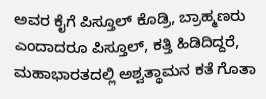ಅವರ ಕೈಗೆ ಪಿಸ್ತೂಲ್ ಕೊಡ್ರಿ, ಬ್ರಾಹ್ಮಣರು ಎಂದಾದರೂ ಪಿಸ್ತೂಲ್, ಕತ್ತಿ ಹಿಡಿದಿದ್ದರೆ, ಮಹಾಭಾರತದಲ್ಲಿ ಅಶ್ವತ್ಥಾಮನ ಕತೆ ಗೊತಾ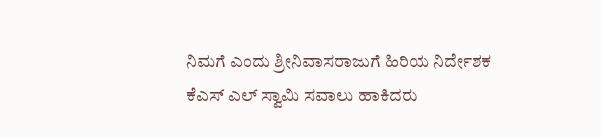ನಿಮಗೆ ಎಂದು ಶ್ರೀನಿವಾಸರಾಜುಗೆ ಹಿರಿಯ ನಿರ್ದೇಶಕ ಕೆಎಸ್ ಎಲ್ ಸ್ವಾಮಿ ಸವಾಲು ಹಾಕಿದರು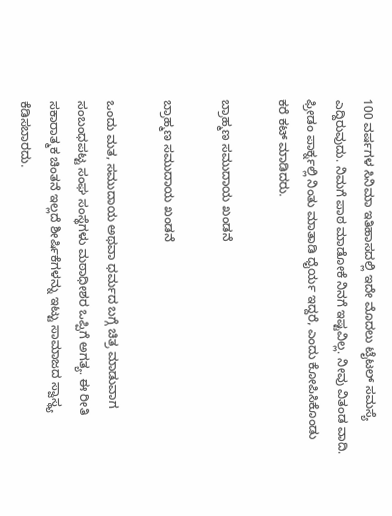100 ವರ್ಷಗಳ ಸಿನಿಮಾ ಇತಿಹಾಸದಲ್ಲಿ ಇದೇ ಮೊದಲು ಟೈಟಲ್ ಸಮಸ್ಯೆ ಎದ್ದಿರುವುದು. ನಿಮಗೆ ಪಾಠ ಮಾಡೋಕೆ ನಿನಗೆ ಇಷ್ಟವಿಲ್ಲ. ನೀವು ವಿತಂಡ ವಾದಿ. ಫ್ರೀಡಂ ಪಾರ್ಕ್ನಲ್ಲಿ ನಿಂತು ಮಾತಾಡಿ ಧೈರ್ಯ ಇದ್ದರೆ, ಎಂದು ಕೋಪಿಸಿಕೊಂಡು ಕರೆ ಕಟ್ ಮಾಡಿದರು.

ಬ್ರಾಹ್ಮಣ ಸಮುದಾಯ ಖಂಡನೆ

ಬ್ರಾಹ್ಮಣ ಸಮುದಾಯ ಖಂಡನೆ

ಒಂದು ಮತ, ಸಮುದಾಯ ಅಥವಾ ಧರ್ಮದ ಬಗ್ಗೆ ಚಿತ್ರ ಮಾಡುವಾಗ ಸಂಬಂಧಪಟ್ಟ ಸಂಘ ಸಂಸ್ಥೆಗಳು ಮಠಾಧೀಶರ ಒಪ್ಪಿಗೆ ಅಗತ್ಯ. ಈ ರೀತಿ ಸಕಾರಾತ್ಮಕ ಚಿಂತನೆ ಇಲ್ಲದೆ ಶೀರ್ಷಿಕೆಗಳನ್ನು ಇಟ್ಟು ಸಾಮಾಜದ ಸ್ವಾಸ್ಥ್ಯ ಕೆಡಿಸಬಾರದು.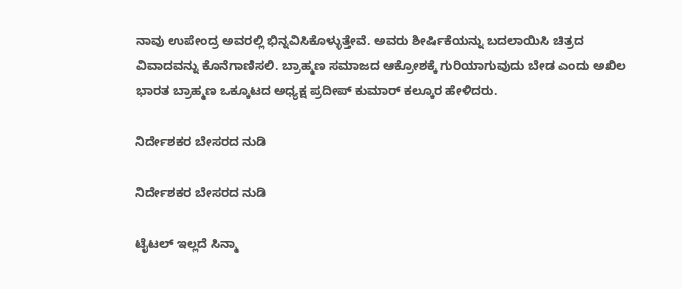ನಾವು ಉಪೇಂದ್ರ ಅವರಲ್ಲಿ ಭಿನ್ನವಿಸಿಕೊಳ್ಳುತ್ತೇವೆ. ಅವರು ಶೀರ್ಷಿಕೆಯನ್ನು ಬದಲಾಯಿಸಿ ಚಿತ್ರದ ವಿವಾದವನ್ನು ಕೊನೆಗಾಣಿಸಲಿ. ಬ್ರಾಹ್ಮಣ ಸಮಾಜದ ಆಕ್ರೋಶಕ್ಕೆ ಗುರಿಯಾಗುವುದು ಬೇಡ ಎಂದು ಅಖಿಲ ಭಾರತ ಬ್ರಾಹ್ಮಣ ಒಕ್ಕೂಟದ ಅಧ್ಯಕ್ಷ ಪ್ರದೀಪ್ ಕುಮಾರ್ ಕಲ್ಕೂರ ಹೇಳಿದರು.

ನಿರ್ದೇಶಕರ ಬೇಸರದ ನುಡಿ

ನಿರ್ದೇಶಕರ ಬೇಸರದ ನುಡಿ

ಟೈಟಲ್ ಇಲ್ಲದೆ ಸಿನ್ಮಾ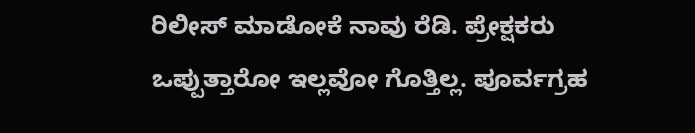ರಿಲೀಸ್ ಮಾಡೋಕೆ ನಾವು ರೆಡಿ. ಪ್ರೇಕ್ಷಕರು ಒಪ್ಪುತ್ತಾರೋ ಇಲ್ಲವೋ ಗೊತ್ತಿಲ್ಲ. ಪೂರ್ವಗ್ರಹ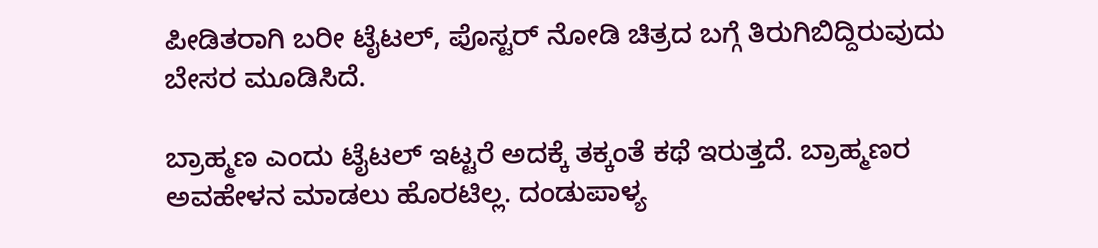ಪೀಡಿತರಾಗಿ ಬರೀ ಟೈಟಲ್, ಪೊಸ್ಟರ್ ನೋಡಿ ಚಿತ್ರದ ಬಗ್ಗೆ ತಿರುಗಿಬಿದ್ದಿರುವುದು ಬೇಸರ ಮೂಡಿಸಿದೆ.

ಬ್ರಾಹ್ಮಣ ಎಂದು ಟೈಟಲ್ ಇಟ್ಟರೆ ಅದಕ್ಕೆ ತಕ್ಕಂತೆ ಕಥೆ ಇರುತ್ತದೆ. ಬ್ರಾಹ್ಮಣರ ಅವಹೇಳನ ಮಾಡಲು ಹೊರಟಿಲ್ಲ. ದಂಡುಪಾಳ್ಯ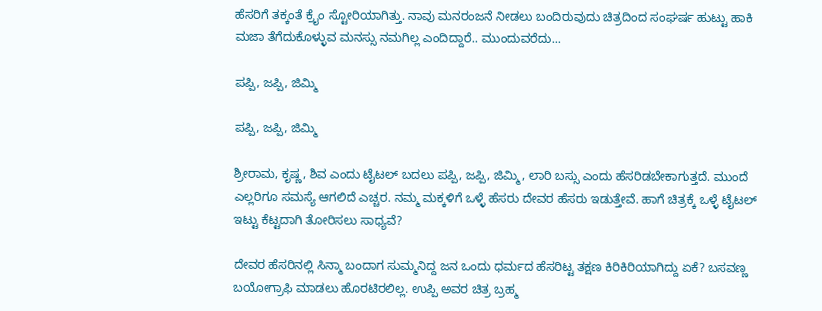ಹೆಸರಿಗೆ ತಕ್ಕಂತೆ ಕ್ರೈಂ ಸ್ಟೋರಿಯಾಗಿತ್ತು. ನಾವು ಮನರಂಜನೆ ನೀಡಲು ಬಂದಿರುವುದು ಚಿತ್ರದಿಂದ ಸಂಘರ್ಷ ಹುಟ್ಟು ಹಾಕಿ ಮಜಾ ತೆಗೆದುಕೊಳ್ಳುವ ಮನಸ್ಸು ನಮಗಿಲ್ಲ ಎಂದಿದ್ದಾರೆ.. ಮುಂದುವರೆದು...

ಪಪ್ಪಿ, ಜಪ್ಪಿ, ಜಿಮ್ಮಿ

ಪಪ್ಪಿ, ಜಪ್ಪಿ, ಜಿಮ್ಮಿ

ಶ್ರೀರಾಮ, ಕೃಷ್ಣ, ಶಿವ ಎಂದು ಟೈಟಲ್ ಬದಲು ಪಪ್ಪಿ, ಜಪ್ಪಿ, ಜಿಮ್ಮಿ, ಲಾರಿ ಬಸ್ಸು ಎಂದು ಹೆಸರಿಡಬೇಕಾಗುತ್ತದೆ. ಮುಂದೆ ಎಲ್ಲರಿಗೂ ಸಮಸ್ಯೆ ಆಗಲಿದೆ ಎಚ್ಚರ. ನಮ್ಮ ಮಕ್ಕಳಿಗೆ ಒಳ್ಳೆ ಹೆಸರು ದೇವರ ಹೆಸರು ಇಡುತ್ತೇವೆ. ಹಾಗೆ ಚಿತ್ರಕ್ಕೆ ಒಳ್ಳೆ ಟೈಟಲ್ ಇಟ್ಟು ಕೆಟ್ಟದಾಗಿ ತೋರಿಸಲು ಸಾಧ್ಯವೆ?

ದೇವರ ಹೆಸರಿನಲ್ಲಿ ಸಿನ್ಮಾ ಬಂದಾಗ ಸುಮ್ಮನಿದ್ದ ಜನ ಒಂದು ಧರ್ಮದ ಹೆಸರಿಟ್ಟ ತಕ್ಷಣ ಕಿರಿಕಿರಿಯಾಗಿದ್ದು ಏಕೆ? ಬಸವಣ್ಣ ಬಯೋಗ್ರಾಫಿ ಮಾಡಲು ಹೊರಟಿರಲಿಲ್ಲ. ಉಪ್ಪಿ ಅವರ ಚಿತ್ರ ಬ್ರಹ್ಮ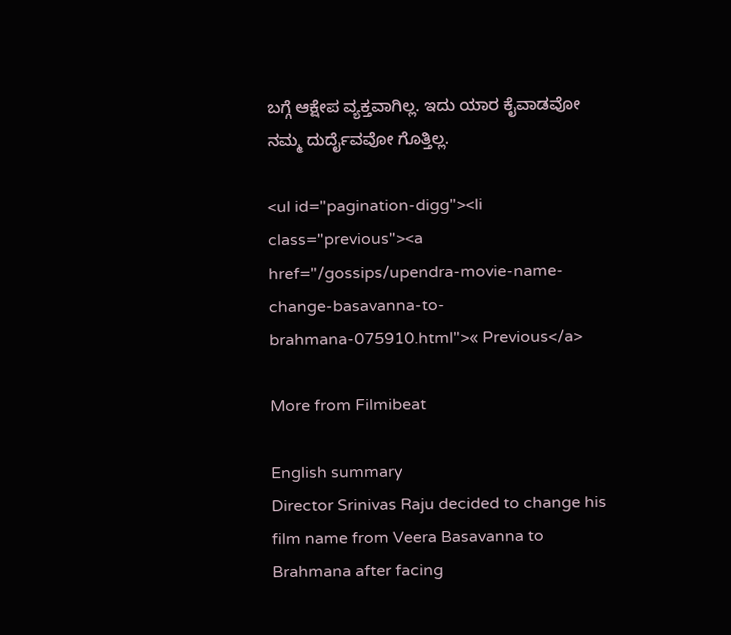ಬಗ್ಗೆ ಆಕ್ಷೇಪ ವ್ಯಕ್ತವಾಗಿಲ್ಲ. ಇದು ಯಾರ ಕೈವಾಡವೋ ನಮ್ಮ ದುರ್ದೈವವೋ ಗೊತ್ತಿಲ್ಲ.

<ul id="pagination-digg"><li class="previous"><a href="/gossips/upendra-movie-name-change-basavanna-to-brahmana-075910.html">« Previous</a>

More from Filmibeat

English summary
Director Srinivas Raju decided to change his film name from Veera Basavanna to Brahmana after facing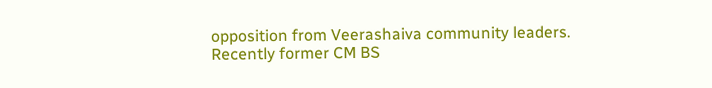opposition from Veerashaiva community leaders. Recently former CM BS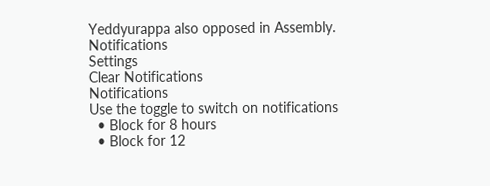Yeddyurappa also opposed in Assembly.
Notifications
Settings
Clear Notifications
Notifications
Use the toggle to switch on notifications
  • Block for 8 hours
  • Block for 12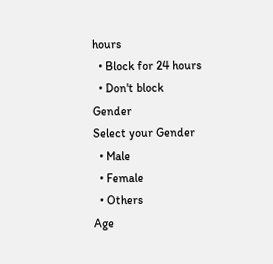hours
  • Block for 24 hours
  • Don't block
Gender
Select your Gender
  • Male
  • Female
  • Others
Age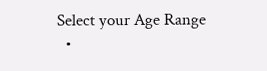Select your Age Range
  •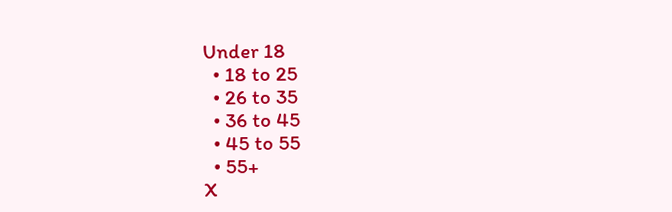Under 18
  • 18 to 25
  • 26 to 35
  • 36 to 45
  • 45 to 55
  • 55+
X